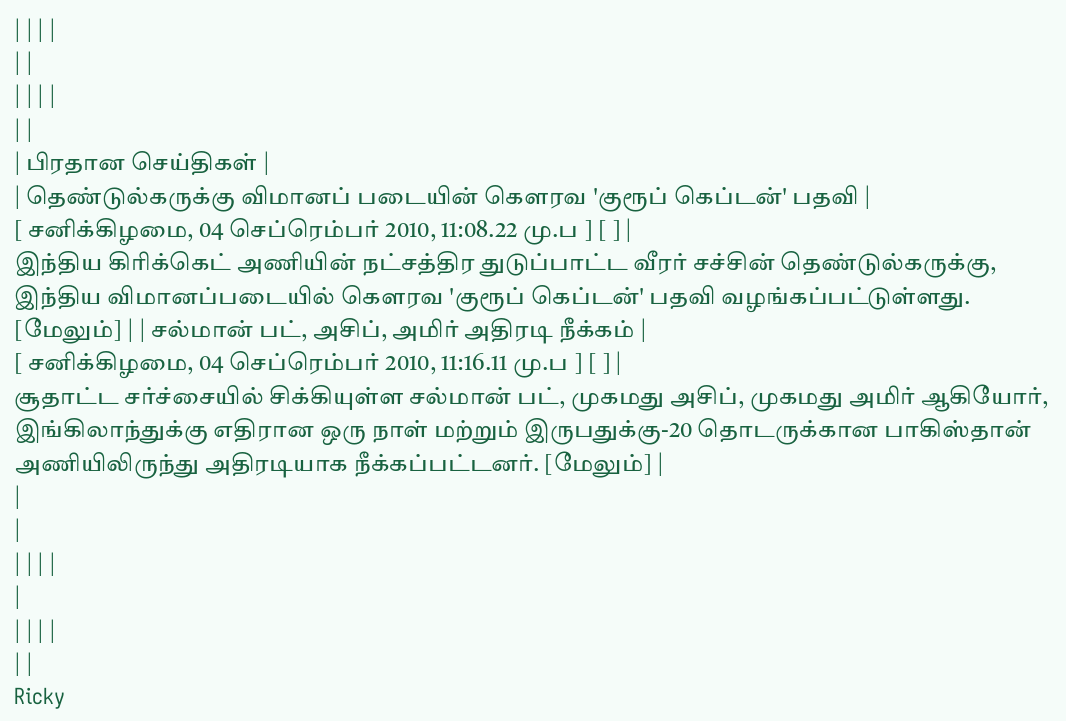| | | |
| |
| | | |
| |
| பிரதான செய்திகள் |
| தெண்டுல்கருக்கு விமானப் படையின் கௌரவ 'குரூப் கெப்டன்' பதவி |
[ சனிக்கிழமை, 04 செப்ரெம்பர் 2010, 11:08.22 மு.ப ] [ ] |
இந்திய கிரிக்கெட் அணியின் நட்சத்திர துடுப்பாட்ட வீரர் சச்சின் தெண்டுல்கருக்கு, இந்திய விமானப்படையில் கௌரவ 'குரூப் கெப்டன்' பதவி வழங்கப்பட்டுள்ளது. [மேலும்] | | சல்மான் பட், அசிப், அமிர் அதிரடி நீக்கம் |
[ சனிக்கிழமை, 04 செப்ரெம்பர் 2010, 11:16.11 மு.ப ] [ ] |
சூதாட்ட சர்ச்சையில் சிக்கியுள்ள சல்மான் பட், முகமது அசிப், முகமது அமிர் ஆகியோர், இங்கிலாந்துக்கு எதிரான ஒரு நாள் மற்றும் இருபதுக்கு-20 தொடருக்கான பாகிஸ்தான் அணியிலிருந்து அதிரடியாக நீக்கப்பட்டனர். [மேலும்] |
|
|
| | | |
|
| | | |
| |
Ricky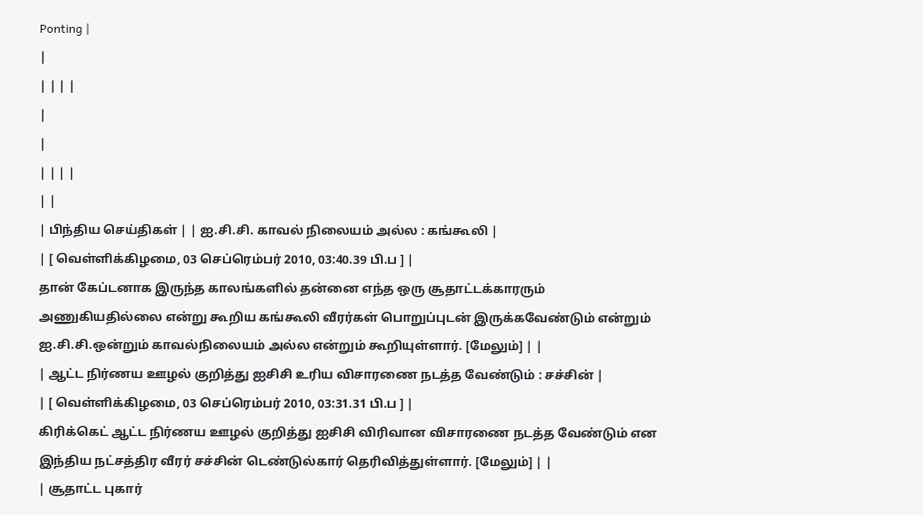Ponting |
|
| | | |
|
|
| | | |
| |
| பிந்திய செய்திகள் | | ஐ.சி.சி. காவல் நிலையம் அல்ல : கங்கூலி |
| [ வெள்ளிக்கிழமை, 03 செப்ரெம்பர் 2010, 03:40.39 பி.ப ] |
தான் கேப்டனாக இருந்த காலங்களில் தன்னை எந்த ஒரு சூதாட்டக்காரரும் அணுகியதில்லை என்று கூறிய கங்கூலி வீரர்கள் பொறுப்புடன் இருக்கவேண்டும் என்றும் ஐ.சி.சி.ஒன்றும் காவல்நிலையம் அல்ல என்றும் கூறியுள்ளார். [மேலும்] | |
| ஆட்ட நிர்ணய ஊழல் குறித்து ஐசிசி உரிய விசாரணை நடத்த வேண்டும் : சச்சின் |
| [ வெள்ளிக்கிழமை, 03 செப்ரெம்பர் 2010, 03:31.31 பி.ப ] |
கிரிக்கெட் ஆட்ட நிர்ணய ஊழல் குறித்து ஐசிசி விரிவான விசாரணை நடத்த வேண்டும் என இந்திய நட்சத்திர வீரர் சச்சின் டெண்டுல்கார் தெரிவித்துள்ளார். [மேலும்] | |
| சூதாட்ட புகார்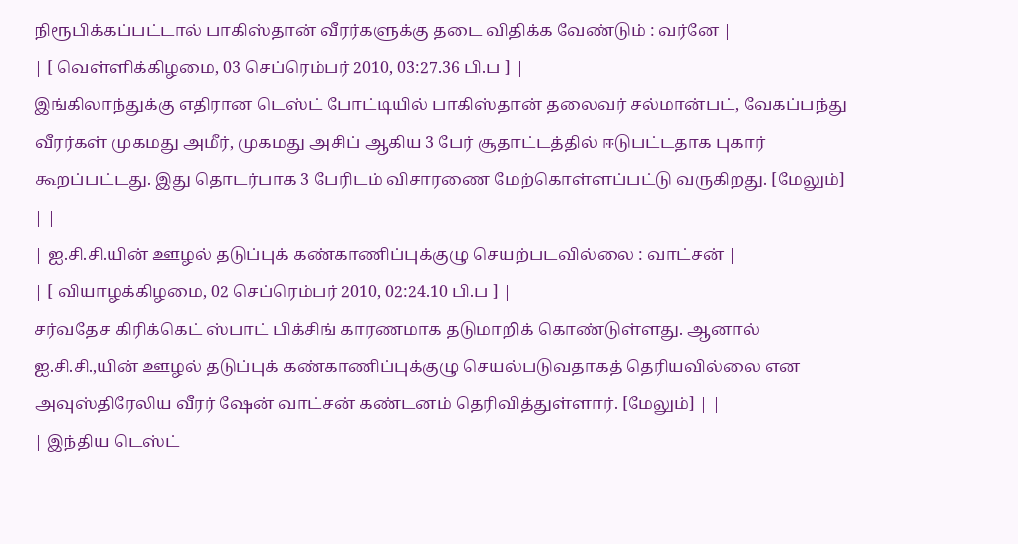நிரூபிக்கப்பட்டால் பாகிஸ்தான் வீரர்களுக்கு தடை விதிக்க வேண்டும் : வர்னே |
| [ வெள்ளிக்கிழமை, 03 செப்ரெம்பர் 2010, 03:27.36 பி.ப ] |
இங்கிலாந்துக்கு எதிரான டெஸ்ட் போட்டியில் பாகிஸ்தான் தலைவர் சல்மான்பட், வேகப்பந்து வீரர்கள் முகமது அமீர், முகமது அசிப் ஆகிய 3 பேர் சூதாட்டத்தில் ஈடுபட்டதாக புகார் கூறப்பட்டது. இது தொடர்பாக 3 பேரிடம் விசாரணை மேற்கொள்ளப்பட்டு வருகிறது. [மேலும்] | |
| ஐ.சி.சி.யின் ஊழல் தடுப்புக் கண்காணிப்புக்குழு செயற்படவில்லை : வாட்சன் |
| [ வியாழக்கிழமை, 02 செப்ரெம்பர் 2010, 02:24.10 பி.ப ] |
சர்வதேச கிரிக்கெட் ஸ்பாட் பிக்சிங் காரணமாக தடுமாறிக் கொண்டுள்ளது. ஆனால் ஐ.சி.சி.,யின் ஊழல் தடுப்புக் கண்காணிப்புக்குழு செயல்படுவதாகத் தெரியவில்லை என அவுஸ்திரேலிய வீரர் ஷேன் வாட்சன் கண்டனம் தெரிவித்துள்ளார். [மேலும்] | |
| இந்திய டெஸ்ட்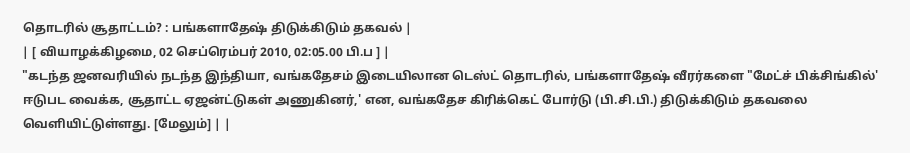தொடரில் சூதாட்டம்? : பங்களாதேஷ் திடுக்கிடும் தகவல் |
| [ வியாழக்கிழமை, 02 செப்ரெம்பர் 2010, 02:05.00 பி.ப ] |
"கடந்த ஜனவரியில் நடந்த இந்தியா, வங்கதேசம் இடையிலான டெஸ்ட் தொடரில், பங்களாதேஷ் வீரர்களை "மேட்ச் பிக்சிங்கில்' ஈடுபட வைக்க, சூதாட்ட ஏஜன்ட்டுகள் அணுகினர்,' என, வங்கதேச கிரிக்கெட் போர்டு (பி.சி.பி.) திடுக்கிடும் தகவலை வெளியிட்டுள்ளது. [மேலும்] | |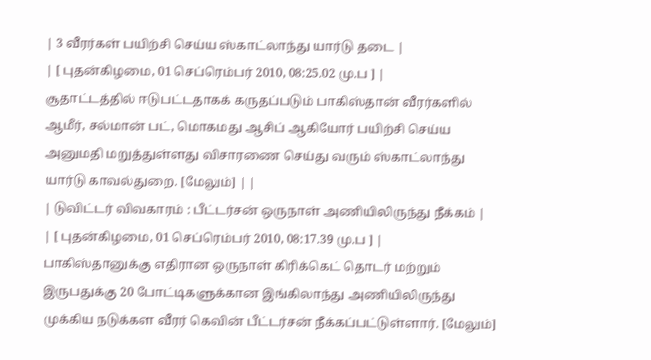| 3 வீரர்கள் பயிற்சி செய்ய ஸ்காட்லாந்து யார்டு தடை |
| [ புதன்கிழமை, 01 செப்ரெம்பர் 2010, 08:25.02 மு.ப ] |
சூதாட்டத்தில் ஈடுபட்டதாகக் கருதப்படும் பாகிஸ்தான் வீரர்களில் ஆமீர், சல்மான் பட், மொகமது ஆசிப் ஆகியோர் பயிற்சி செய்ய அனுமதி மறுத்துள்ளது விசாரணை செய்து வரும் ஸ்காட்லாந்து யார்டு காவல்துறை. [மேலும்] | |
| டுவிட்டர் விவகாரம் : பீட்டர்சன் ஒருநாள் அணியிலிருந்து நீக்கம் |
| [ புதன்கிழமை, 01 செப்ரெம்பர் 2010, 08:17.39 மு.ப ] |
பாகிஸ்தானுக்கு எதிரான ஒருநாள் கிரிக்கெட் தொடர் மற்றும் இருபதுக்கு 20 போட்டிகளுக்கான இங்கிலாந்து அணியிலிருந்து முக்கிய நடுக்கள வீரர் கெவின் பீட்டர்சன் நீக்கப்பட்டுள்ளார். [மேலும்]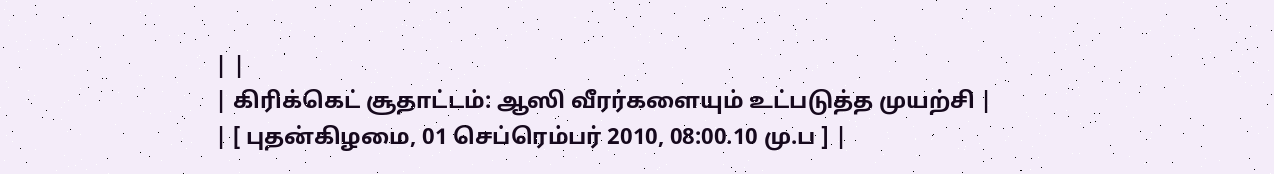| |
| கிரிக்கெட் சூதாட்டம்: ஆஸி வீரர்களையும் உட்படுத்த முயற்சி |
| [ புதன்கிழமை, 01 செப்ரெம்பர் 2010, 08:00.10 மு.ப ] |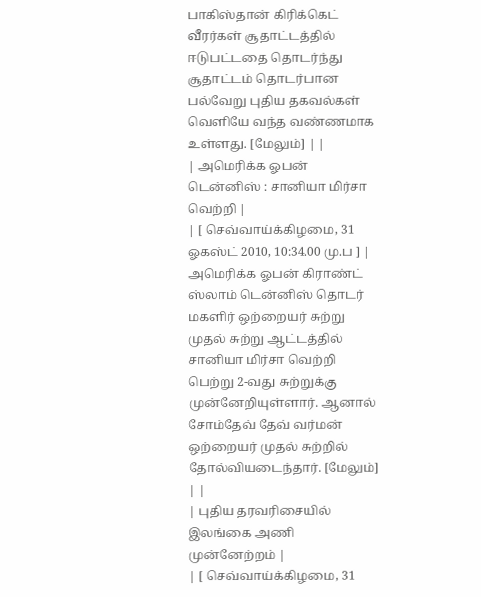பாகிஸ்தான் கிரிக்கெட் வீரர்கள் சூதாட்டத்தில் ஈடுபட்டதை தொடர்ந்து சூதாட்டம் தொடர்பான பல்வேறு புதிய தகவல்கள் வெளியே வந்த வண்ணமாக உள்ளது. [மேலும்] | |
| அமெரிக்க ஓபன் டென்னிஸ் : சானியா மிர்சா வெற்றி |
| [ செவ்வாய்க்கிழமை, 31 ஓகஸ்ட் 2010, 10:34.00 மு.ப ] |
அமெரிக்க ஓபன் கிராண்ட் ஸ்லாம் டென்னிஸ் தொடர் மகளிர் ஒற்றையர் சுற்று முதல் சுற்று ஆட்டத்தில் சானியா மிர்சா வெற்றி பெற்று 2-வது சுற்றுக்கு முன்னேறியுள்ளார். ஆனால் சோம்தேவ் தேவ் வர்மன் ஒற்றையர் முதல் சுற்றில் தோல்வியடைந்தார். [மேலும்] | |
| புதிய தரவரிசையில் இலங்கை அணி முன்னேற்றம் |
| [ செவ்வாய்க்கிழமை, 31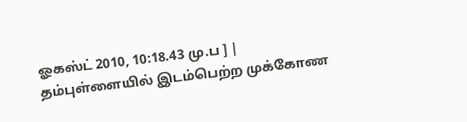ஓகஸ்ட் 2010, 10:18.43 மு.ப ] |
தம்புள்ளையில் இடம்பெற்ற முக்கோண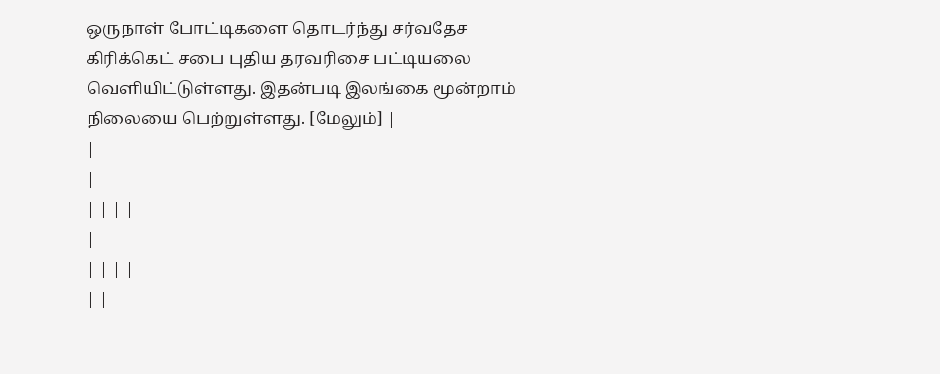ஒருநாள் போட்டிகளை தொடர்ந்து சர்வதேச கிரிக்கெட் சபை புதிய தரவரிசை பட்டியலை வெளியிட்டுள்ளது. இதன்படி இலங்கை மூன்றாம் நிலையை பெற்றுள்ளது. [மேலும்] |
|
|
| | | |
|
| | | |
| |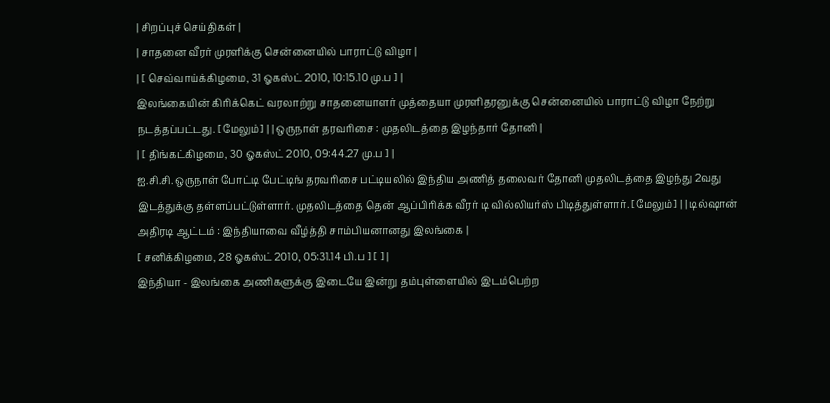| சிறப்புச் செய்திகள் |
| சாதனை வீரர் முரளிக்கு சென்னையில் பாராட்டு விழா |
| [ செவ்வாய்க்கிழமை, 31 ஓகஸ்ட் 2010, 10:15.10 மு.ப ] |
இலங்கையின் கிரிக்கெட் வரலாற்று சாதனையாளர் முத்தையா முரளிதரனுக்கு சென்னையில் பாராட்டு விழா நேற்று நடத்தப்பட்டது. [மேலும்] | | ஒருநாள் தரவரிசை : முதலிடத்தை இழந்தார் தோனி |
| [ திங்கட்கிழமை, 30 ஓகஸ்ட் 2010, 09:44.27 மு.ப ] |
ஐ.சி.சி. ஒருநாள் போட்டி பேட்டிங் தரவரிசை பட்டியலில் இந்திய அணித் தலைவர் தோனி முதலிடத்தை இழந்து 2வது இடத்துக்கு தள்ளப்பட்டுள்ளார். முதலிடத்தை தென் ஆப்பிரிக்க வீரர் டி வில்லியர்ஸ் பிடித்துள்ளார். [மேலும்] | | டில்ஷான் அதிரடி ஆட்டம் : இந்தியாவை வீழ்த்தி சாம்பியனானது இலங்கை |
[ சனிக்கிழமை, 28 ஓகஸ்ட் 2010, 05:31.14 பி.ப ] [ ] |
இந்தியா - இலங்கை அணிகளுக்கு இடையே இன்று தம்புள்ளையில் இடம்பெற்ற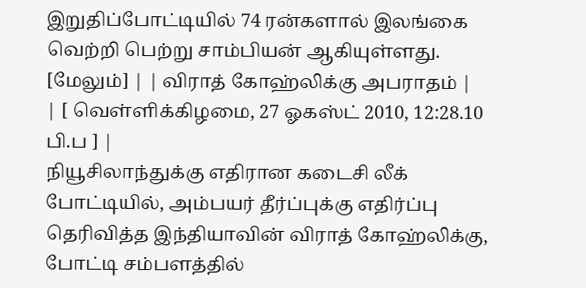இறுதிப்போட்டியில் 74 ரன்களால் இலங்கை வெற்றி பெற்று சாம்பியன் ஆகியுள்ளது. [மேலும்] | | விராத் கோஹ்லிக்கு அபராதம் |
| [ வெள்ளிக்கிழமை, 27 ஓகஸ்ட் 2010, 12:28.10 பி.ப ] |
நியூசிலாந்துக்கு எதிரான கடைசி லீக் போட்டியில், அம்பயர் தீர்ப்புக்கு எதிர்ப்பு தெரிவித்த இந்தியாவின் விராத் கோஹ்லிக்கு, போட்டி சம்பளத்தில்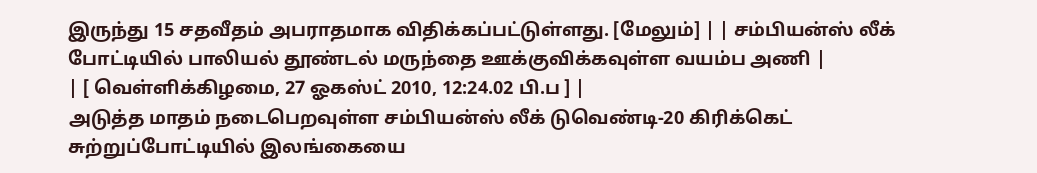இருந்து 15 சதவீதம் அபராதமாக விதிக்கப்பட்டுள்ளது. [மேலும்] | | சம்பியன்ஸ் லீக் போட்டியில் பாலியல் தூண்டல் மருந்தை ஊக்குவிக்கவுள்ள வயம்ப அணி |
| [ வெள்ளிக்கிழமை, 27 ஓகஸ்ட் 2010, 12:24.02 பி.ப ] |
அடுத்த மாதம் நடைபெறவுள்ள சம்பியன்ஸ் லீக் டுவெண்டி-20 கிரிக்கெட் சுற்றுப்போட்டியில் இலங்கையை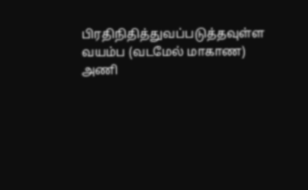பிரதிநிதித்துவப்படுத்தவுள்ள வயம்ப (வடமேல் மாகாண) அணி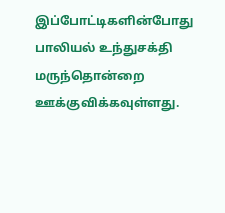இப்போட்டிகளின்போது பாலியல் உந்துசக்தி மருந்தொன்றை ஊக்குவிக்கவுள்ளது.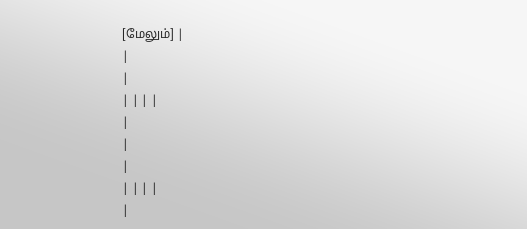[மேலும்] |
|
|
| | | |
|
|
|
| | | |
|